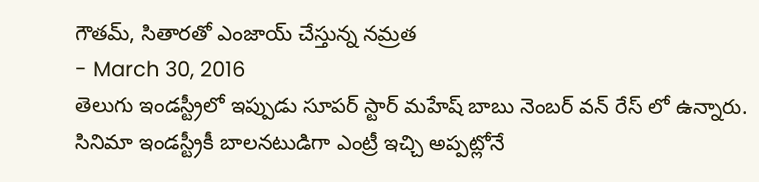గౌతమ్, సితారతో ఎంజాయ్ చేస్తున్న నమ్రత
- March 30, 2016
తెలుగు ఇండస్ట్రీలో ఇప్పుడు సూపర్ స్టార్ మహేష్ బాబు నెంబర్ వన్ రేస్ లో ఉన్నారు. సినిమా ఇండస్ట్రీకీ బాలనటుడిగా ఎంట్రీ ఇచ్చి అప్పట్లోనే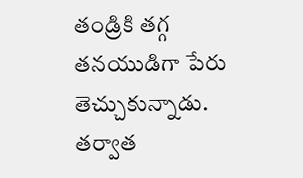తండ్రికి తగ్గ తనయుడిగా పేరు తెచ్చుకున్నాడు. తర్వాత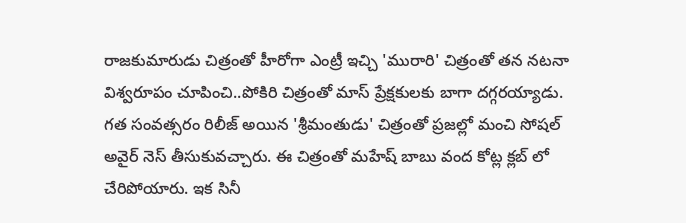రాజకుమారుడు చిత్రంతో హీరోగా ఎంట్రీ ఇచ్చి 'మురారి' చిత్రంతో తన నటనా విశ్వరూపం చూపించి..పోకిరి చిత్రంతో మాస్ ప్రేక్షకులకు బాగా దగ్గరయ్యాడు. గత సంవత్సరం రిలీజ్ అయిన 'శ్రీమంతుడు' చిత్రంతో ప్రజల్లో మంచి సోషల్ అవైర్ నెస్ తీసుకువచ్చారు. ఈ చిత్రంతో మహేష్ బాబు వంద కోట్ల క్లబ్ లో చేరిపోయారు. ఇక సినీ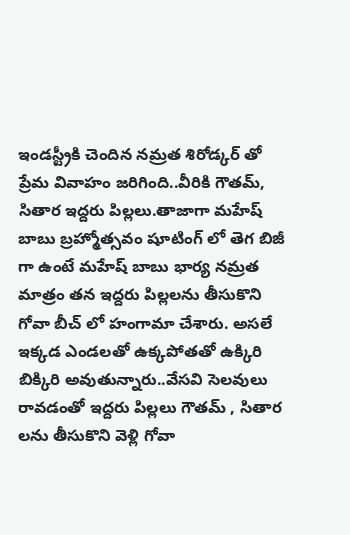ఇండస్ట్రీకి చెందిన నమ్రత శిరోడ్కర్ తో ప్రేమ వివాహం జరిగింది..వీరికి గౌతమ్, సితార ఇద్దరు పిల్లలు.తాజాగా మహేష్ బాబు బ్రహ్మోత్సవం షూటింగ్ లో తెగ బిజీ గా ఉంటే మహేష్ బాబు భార్య నమ్రత మాత్రం తన ఇద్దరు పిల్లలను తీసుకొని గోవా బీచ్ లో హంగామా చేశారు. అసలే ఇక్కడ ఎండలతో ఉక్కపోతతో ఉక్కిరి బిక్కిరి అవుతున్నారు..వేసవి సెలవులు రావడంతో ఇద్దరు పిల్లలు గౌతమ్ , సితార లను తీసుకొని వెళ్లి గోవా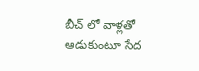బీచ్ లో వాళ్లతో ఆడుకుంటూ సేద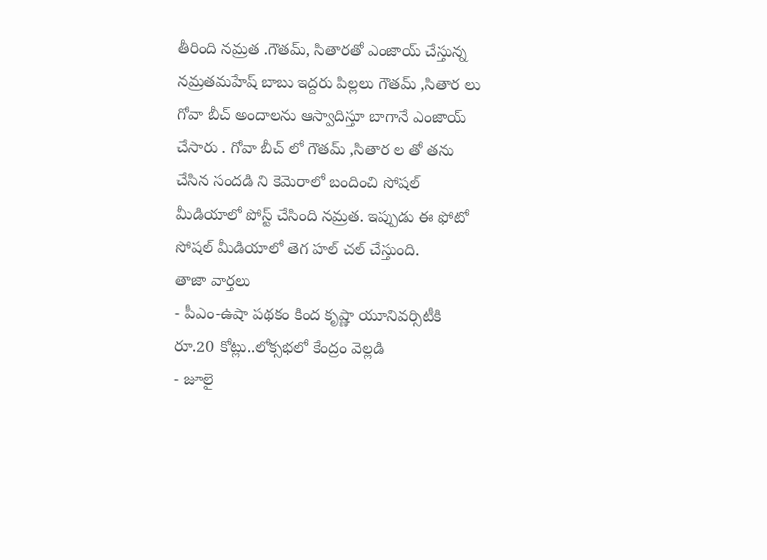తీరింది నమ్రత .గౌతమ్, సితారతో ఎంజాయ్ చేస్తున్న నమ్రతమహేష్ బాబు ఇద్దరు పిల్లలు గౌతమ్ ,సితార లు గోవా బీచ్ అందాలను ఆస్వాదిస్తూ బాగానే ఎంజాయ్ చేసారు . గోవా బీచ్ లో గౌతమ్ ,సితార ల తో తను చేసిన సందడి ని కెమెరాలో బందించి సోషల్ మీడియాలో పోస్ట్ చేసింది నమ్రత. ఇప్పుడు ఈ ఫోటో సోషల్ మీడియాలో తెగ హల్ చల్ చేస్తుంది.
తాజా వార్తలు
- పీఎం-ఉషా పథకం కింద కృష్ణా యూనివర్సిటీకి రూ.20 కోట్లు..లోక్సభలో కేంద్రం వెల్లడి
- జూలై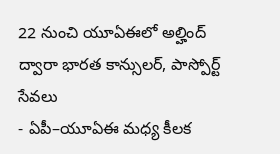22 నుంచి యూఏఈలో అల్హింద్ ద్వారా భారత కాన్సులర్, పాస్పోర్ట్ సేవలు
- ఏపీ–యూఏఈ మధ్య కీలక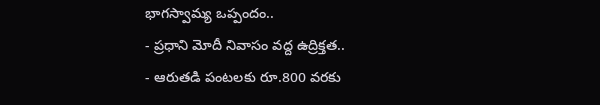భాగస్వామ్య ఒప్పందం..
- ప్రధాని మోదీ నివాసం వద్ద ఉద్రిక్తత..
- ఆరుతడి పంటలకు రూ.800 వరకు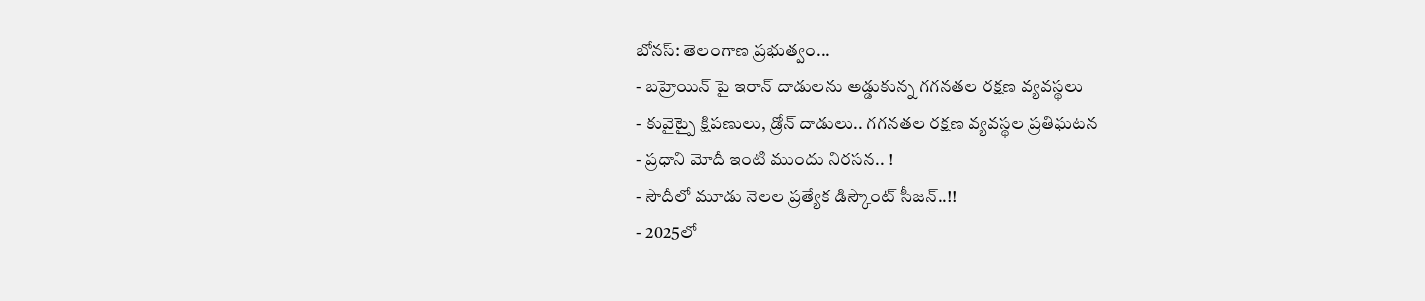బోనస్: తెలంగాణ ప్రభుత్వం...
- బహ్రెయిన్ పై ఇరాన్ దాడులను అడ్డుకున్న గగనతల రక్షణ వ్యవస్థలు
- కువైట్పై క్షిపణులు, డ్రోన్ దాడులు.. గగనతల రక్షణ వ్యవస్థల ప్రతిఘటన
- ప్రధాని మోదీ ఇంటి ముందు నిరసన.. !
- సౌదీలో మూడు నెలల ప్రత్యేక డిస్కౌంట్ సీజన్..!!
- 2025లో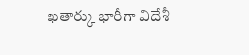ఖతార్కు భారీగా విదేశీ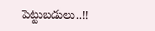పెట్టుబడులు..!!